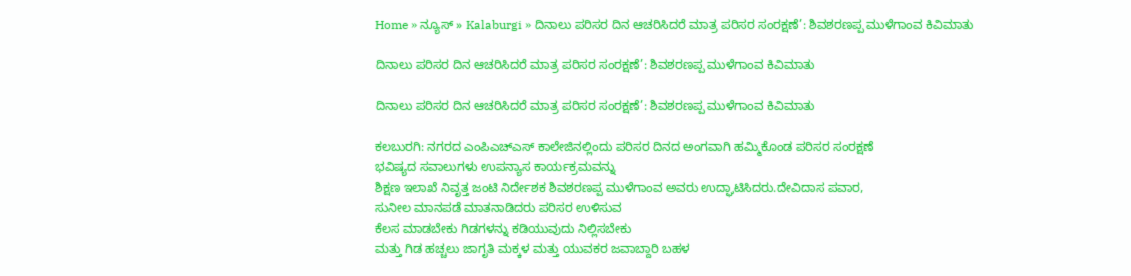Home » ನ್ಯೂಸ್ » Kalaburgi » ದಿನಾಲು ಪರಿಸರ ದಿನ ಆಚರಿಸಿದರೆ ಮಾತ್ರ ಪರಿಸರ ಸಂರಕ್ಷಣೆ’: ಶಿವಶರಣಪ್ಪ ಮುಳೆಗಾಂವ ಕಿವಿಮಾತು

ದಿನಾಲು ಪರಿಸರ ದಿನ ಆಚರಿಸಿದರೆ ಮಾತ್ರ ಪರಿಸರ ಸಂರಕ್ಷಣೆ’: ಶಿವಶರಣಪ್ಪ ಮುಳೆಗಾಂವ ಕಿವಿಮಾತು

ದಿನಾಲು ಪರಿಸರ ದಿನ ಆಚರಿಸಿದರೆ ಮಾತ್ರ ಪರಿಸರ ಸಂರಕ್ಷಣೆ’: ಶಿವಶರಣಪ್ಪ ಮುಳೆಗಾಂವ ಕಿವಿಮಾತು

ಕಲಬುರಗಿ: ನಗರದ ಎಂಪಿಎಚ್‌ಎಸ್‌ ಕಾಲೇಜಿನಲ್ಲಿಂದು ಪರಿಸರ ದಿನದ ಅಂಗವಾಗಿ ಹಮ್ಮಿಕೊಂಡ ಪರಿಸರ ಸಂರಕ್ಷಣೆ
ಭವಿಷ್ಯದ ಸವಾಲುಗಳು ಉಪನ್ಯಾಸ ಕಾರ್ಯಕ್ರಮವನ್ನು
ಶಿಕ್ಷಣ ಇಲಾಖೆ ನಿವೃತ್ತ ಜಂಟಿ ನಿರ್ದೇಶಕ ಶಿವಶರಣಪ್ಪ ಮುಳೆಗಾಂವ ಅವರು ಉದ್ಘಾಟಿಸಿದರು.ದೇವಿದಾಸ ಪವಾರ,
ಸುನೀಲ ಮಾನಪಡೆ ಮಾತನಾಡಿದರು ಪರಿಸರ ಉಳಿಸುವ
ಕೆಲಸ ಮಾಡಬೇಕು ಗಿಡಗಳನ್ನು ಕಡಿಯುವುದು ನಿಲ್ಲಿಸಬೇಕು
ಮತ್ತು ಗಿಡ ಹಚ್ಚಲು ಜಾಗೃತಿ ಮಕ್ಕಳ ಮತ್ತು ಯುವಕರ ಜವಾಬ್ದಾರಿ ಬಹಳ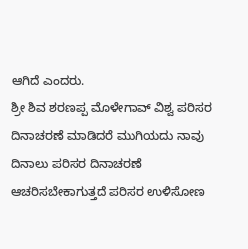ಆಗಿದೆ ಎಂದರು.
ಶ್ರೀ ಶಿವ ಶರಣಪ್ಪ ಮೊಳೇಗಾವ್ ವಿಶ್ವ ಪರಿಸರ ದಿನಾಚರಣೆ ಮಾಡಿದರೆ ಮುಗಿಯದು ನಾವು ದಿನಾಲು ಪರಿಸರ ದಿನಾಚರಣೆ ಆಚರಿಸಬೇಕಾಗುತ್ತದೆ ಪರಿಸರ ಉಳಿಸೋಣ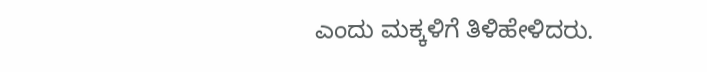ಎಂದು ಮಕ್ಕಳಿಗೆ ತಿಳಿಹೇಳಿದರು.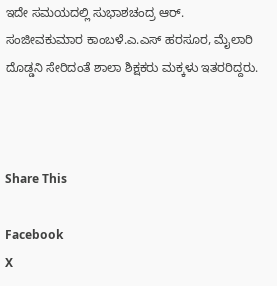ಇದೇ ಸಮಯದಲ್ಲಿ ಸುಭಾಶಚಂದ್ರ ಆ‌ರ್. ಸಂಜೀವಕುಮಾರ ಕಾಂಬಳೆ.ಎ.ಎಸ್ ಹರಸೂರ, ಮೈಲಾರಿ ದೊಡ್ಡನಿ ಸೇರಿದಂತೆ ಶಾಲಾ ಶಿಕ್ಷಕರು ಮಕ್ಕಳು ಇತರರಿದ್ದರು.



Share This

Facebook
X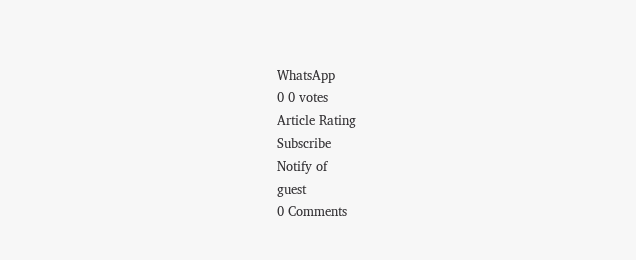WhatsApp
0 0 votes
Article Rating
Subscribe
Notify of
guest
0 Comments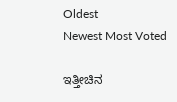Oldest
Newest Most Voted

ಇತ್ತೀಚಿನ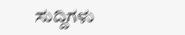ಸುದ್ದಿಗಳು